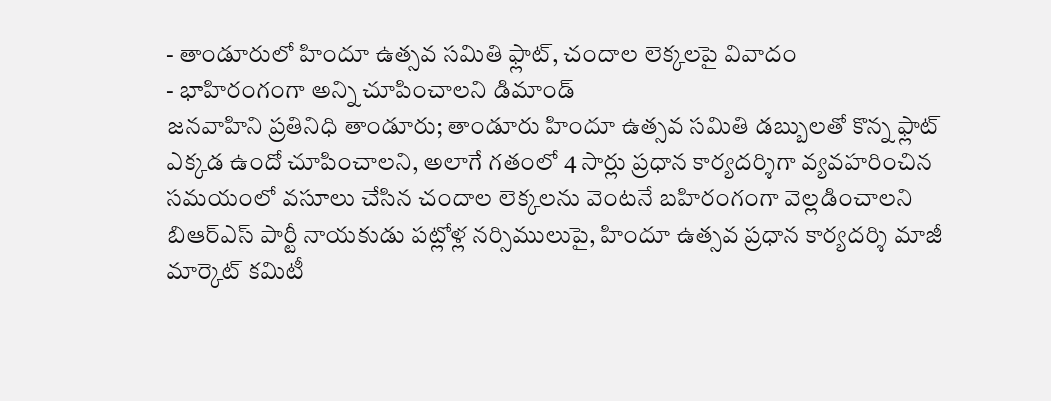- తాండూరులో హిందూ ఉత్సవ సమితి ఫ్లాట్, చందాల లెక్కలపై వివాదం
- భాహిరంగంగా అన్ని చూపించాలని డిమాండ్
జనవాహిని ప్రతినిధి తాండూరు; తాండూరు హిందూ ఉత్సవ సమితి డబ్బులతో కొన్న ఫ్లాట్ ఎక్కడ ఉందో చూపించాలని, అలాగే గతంలో 4 సార్లు ప్రధాన కార్యదర్శిగా వ్యవహరించిన సమయంలో వసూలు చేసిన చందాల లెక్కలను వెంటనే బహిరంగంగా వెల్లడించాలని బిఆర్ఎస్ పార్టీ నాయకుడు పట్లోళ్ల నర్సిములుపై, హిందూ ఉత్సవ ప్రధాన కార్యదర్శి మాజీ మార్కెట్ కమిటీ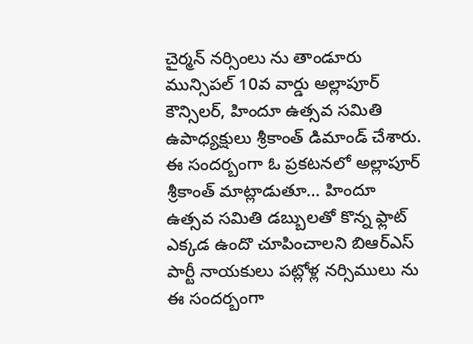చైర్మన్ నర్సింలు ను తాండూరు మున్సిపల్ 10వ వార్డు అల్లాపూర్ కౌన్సిలర్, హిందూ ఉత్సవ సమితి ఉపాధ్యక్షులు శ్రీకాంత్ డిమాండ్ చేశారు.
ఈ సందర్బంగా ఓ ప్రకటనలో అల్లాపూర్ శ్రీకాంత్ మాట్లాడుతూ… హిందూ ఉత్సవ సమితి డబ్బులతో కొన్న ఫ్లాట్ ఎక్కడ ఉందొ చూపించాలని బిఆర్ఎస్ పార్టీ నాయకులు పట్లోళ్ల నర్సిములు ను ఈ సందర్బంగా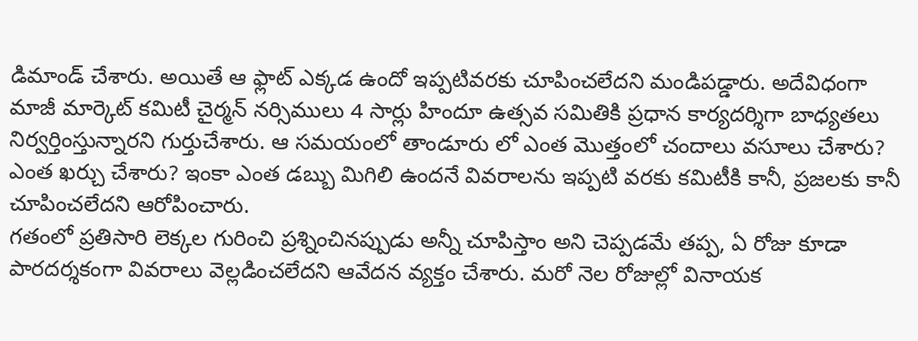డిమాండ్ చేశారు. అయితే ఆ ఫ్లాట్ ఎక్కడ ఉందో ఇప్పటివరకు చూపించలేదని మండిపడ్డారు. అదేవిధంగా మాజీ మార్కెట్ కమిటీ చైర్మన్ నర్సిములు 4 సార్లు హిందూ ఉత్సవ సమితికి ప్రధాన కార్యదర్శిగా బాధ్యతలు నిర్వర్తింస్తున్నారని గుర్తుచేశారు. ఆ సమయంలో తాండూరు లో ఎంత మొత్తంలో చందాలు వసూలు చేశారు? ఎంత ఖర్చు చేశారు? ఇంకా ఎంత డబ్బు మిగిలి ఉందనే వివరాలను ఇప్పటి వరకు కమిటీకి కానీ, ప్రజలకు కానీ చూపించలేదని ఆరోపించారు.
గతంలో ప్రతిసారి లెక్కల గురించి ప్రశ్నించినప్పుడు అన్నీ చూపిస్తాం అని చెప్పడమే తప్ప, ఏ రోజు కూడా పారదర్శకంగా వివరాలు వెల్లడించలేదని ఆవేదన వ్యక్తం చేశారు. మరో నెల రోజుల్లో వినాయక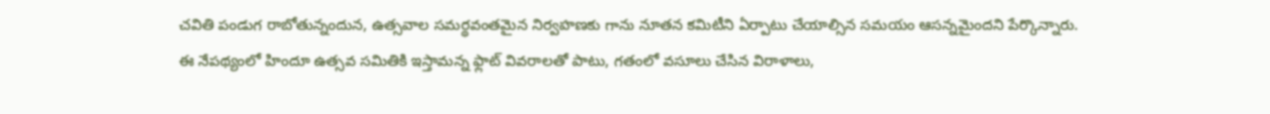చవితి పండుగ రాబోతున్నందున, ఉత్సవాల సమర్థవంతమైన నిర్వహణకు గాను నూతన కమిటీని ఏర్పాటు చేయాల్సిన సమయం ఆసన్నమైందని పేర్కొన్నారు.
ఈ నేపథ్యంలో హిందూ ఉత్సవ సమితికి ఇస్తామన్న ఫ్లాట్ వివరాలతో పాటు, గతంలో వసూలు చేసిన విరాళాలు,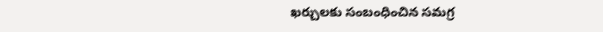ఖర్చులకు సంబంధించిన సమగ్ర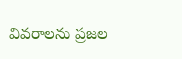వివరాలను ప్రజల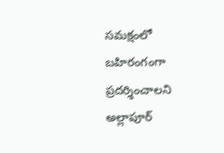సమక్షంలో బహిరంగంగా ప్రదర్శించాలని అల్లాపూర్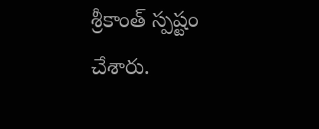శ్రీకాంత్ స్పష్టం చేశారు.